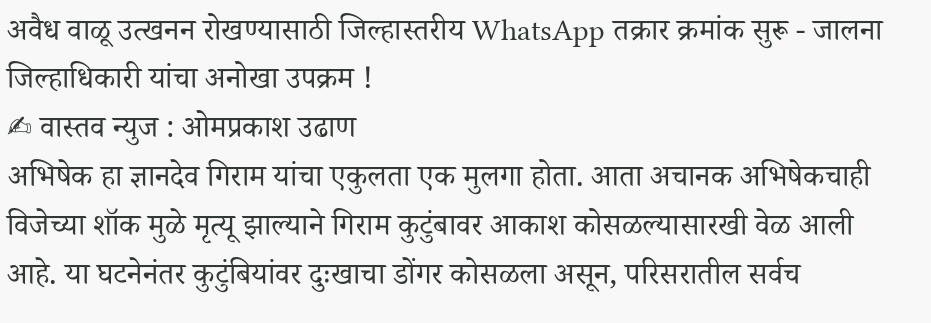अवैध वाळू उत्खनन रोखण्यासाठी जिल्हास्तरीय WhatsApp तक्रार क्रमांक सुरू - जालना जिल्हाधिकारी यांचा अनोखा उपक्रम !
✍ वास्तव न्युज : ओमप्रकाश उढाण
अभिषेक हा ज्ञानदेव गिराम यांचा एकुलता एक मुलगा होता. आता अचानक अभिषेकचाही विजेच्या शॉक मुळे मृत्यू झाल्याने गिराम कुटुंबावर आकाश कोसळल्यासारखी वेळ आली आहे. या घटनेनंतर कुटुंबियांवर दुःखाचा डोंगर कोसळला असून, परिसरातील सर्वच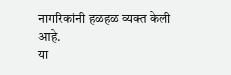नागरिकांनी हळहळ व्यक्त केली आहे.
या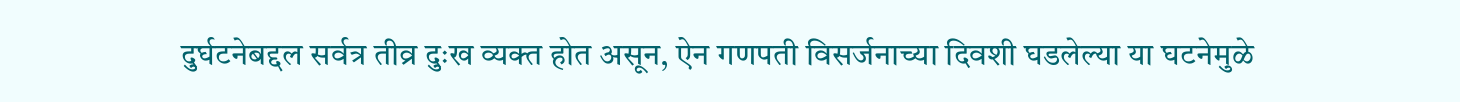दुर्घटनेबद्दल सर्वत्र तीव्र दुःख व्यक्त होत असून, ऐन गणपती विसर्जनाच्या दिवशी घडलेल्या या घटनेमुळे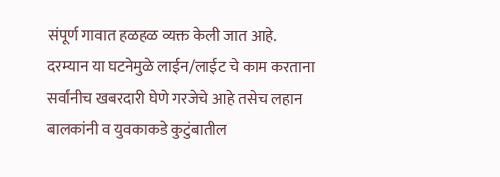संपूर्ण गावात हळहळ व्यक्त केली जात आहे.
दरम्यान या घटनेमुळे लाईन/लाईट चे काम करताना सर्वांनीच खबरदारी घेणे गरजेचे आहे तसेच लहान बालकांनी व युवकाकडे कुटुंबातील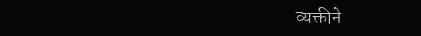व्यक्तीने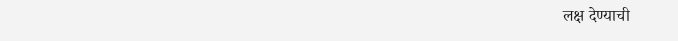लक्ष देण्याची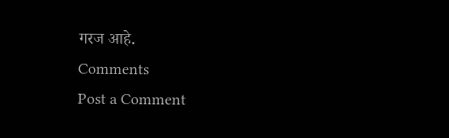गरज आहे.
Comments
Post a Comment